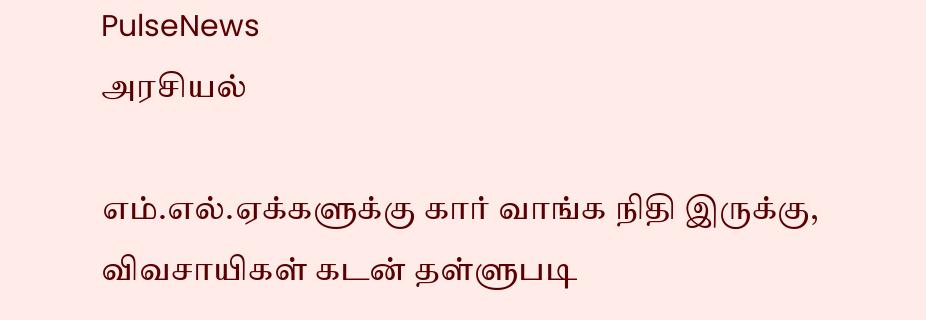PulseNews
அரசியல்

எம்.எல்.ஏக்களுக்கு கார் வாங்க நிதி இருக்கு, விவசாயிகள் கடன் தள்ளுபடி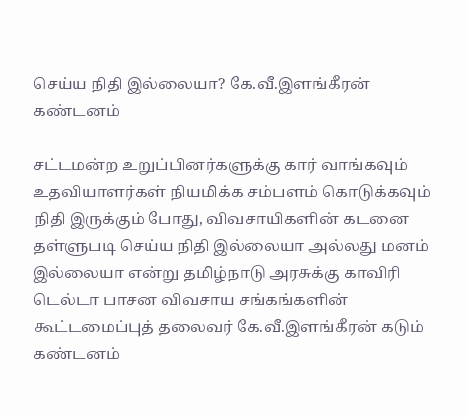செய்ய நிதி இல்லையா? கே.வீ.இளங்கீரன் கண்டனம்

சட்டமன்ற உறுப்பினர்களுக்கு கார் வாங்கவும் உதவியாளர்கள் நியமிக்க சம்பளம் கொடுக்கவும் நிதி இருக்கும் போது, விவசாயிகளின் கடனை தள்ளுபடி செய்ய நிதி இல்லையா அல்லது மனம் இல்லையா என்று தமிழ்நாடு அரசுக்கு காவிரி டெல்டா பாசன விவசாய சங்கங்களின் கூட்டமைப்புத் தலைவர் கே.வீ.இளங்கீரன் கடும் கண்டனம்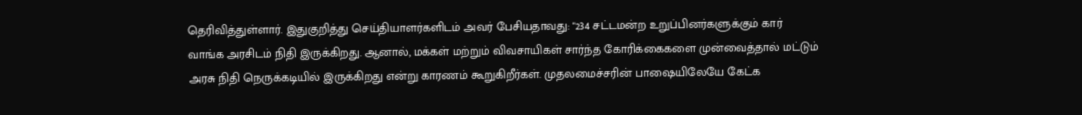தெரிவித்துள்ளார். இதுகுறித்து செய்தியாளர்களிடம் அவர் பேசியதாவது: "234 சட்டமன்ற உறுப்பினர்களுக்கும் கார் வாங்க அரசிடம் நிதி இருக்கிறது. ஆனால், மக்கள் மற்றும் விவசாயிகள் சார்ந்த கோரிக்கைகளை முன்வைத்தால் மட்டும் அரசு நிதி நெருக்கடியில் இருக்கிறது என்று காரணம் கூறுகிறீர்கள். முதலமைச்சரின் பாஷையிலேயே கேட்க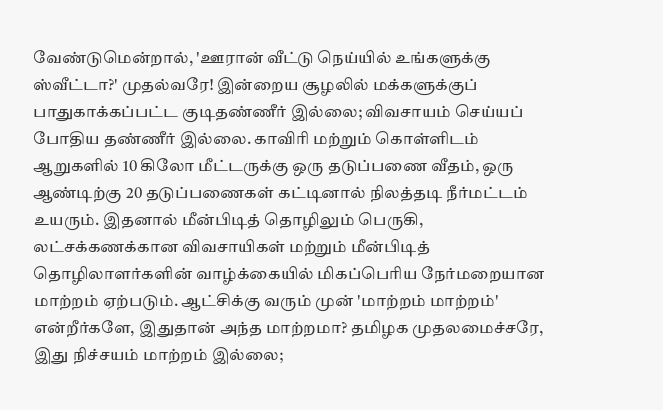வேண்டுமென்றால், 'ஊரான் வீட்டு நெய்யில் உங்களுக்கு ஸ்வீட்டா?' முதல்வரே! இன்றைய சூழலில் மக்களுக்குப் பாதுகாக்கப்பட்ட குடிதண்ணீர் இல்லை; விவசாயம் செய்யப் போதிய தண்ணீர் இல்லை. காவிரி மற்றும் கொள்ளிடம் ஆறுகளில் 10 கிலோ மீட்டருக்கு ஒரு தடுப்பணை வீதம், ஒரு ஆண்டிற்கு 20 தடுப்பணைகள் கட்டினால் நிலத்தடி நீர்மட்டம் உயரும். இதனால் மீன்பிடித் தொழிலும் பெருகி, லட்சக்கணக்கான விவசாயிகள் மற்றும் மீன்பிடித் தொழிலாளர்களின் வாழ்க்கையில் மிகப்பெரிய நேர்மறையான மாற்றம் ஏற்படும். ஆட்சிக்கு வரும் முன் 'மாற்றம் மாற்றம்' என்றீர்களே, இதுதான் அந்த மாற்றமா? தமிழக முதலமைச்சரே, இது நிச்சயம் மாற்றம் இல்லை;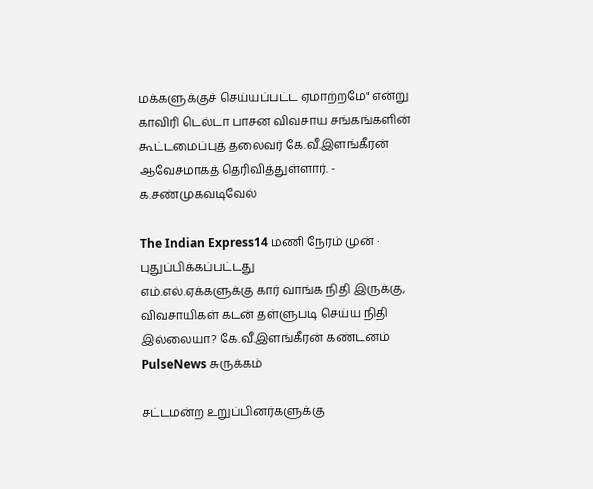மக்களுக்குச் செய்யப்பட்ட ஏமாற்றமே" என்று காவிரி டெல்டா பாசன விவசாய சங்கங்களின் கூட்டமைப்புத் தலைவர் கே.வீ.இளங்கீரன் ஆவேசமாகத் தெரிவித்துள்ளார். - க.சண்முகவடிவேல்

The Indian Express14 மணி நேரம் முன் · புதுப்பிக்கப்பட்டது
எம்.எல்.ஏக்களுக்கு கார் வாங்க நிதி இருக்கு, விவசாயிகள் கடன் தள்ளுபடி செய்ய நிதி இல்லையா? கே.வீ.இளங்கீரன் கண்டனம்
PulseNews சுருக்கம்

சட்டமன்ற உறுப்பினர்களுக்கு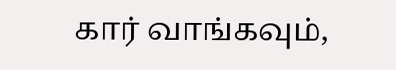கார் வாங்கவும்,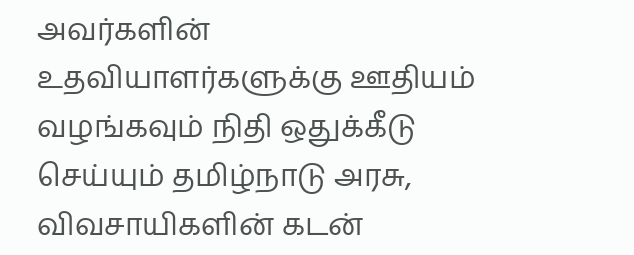அவர்களின் உதவியாளர்களுக்கு ஊதியம் வழங்கவும் நிதி ஒதுக்கீடு செய்யும் தமிழ்நாடு அரசு, விவசாயிகளின் கடன்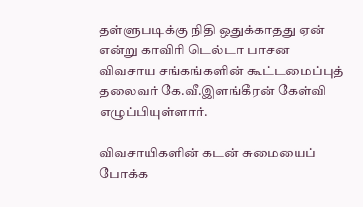தள்ளுபடிக்கு நிதி ஒதுக்காதது ஏன் என்று காவிரி டெல்டா பாசன விவசாய சங்கங்களின் கூட்டமைப்புத் தலைவர் கே.வீ.இளங்கீரன் கேள்வி எழுப்பியுள்ளார்.

விவசாயிகளின் கடன் சுமையைப் போக்க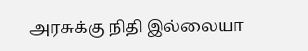அரசுக்கு நிதி இல்லையா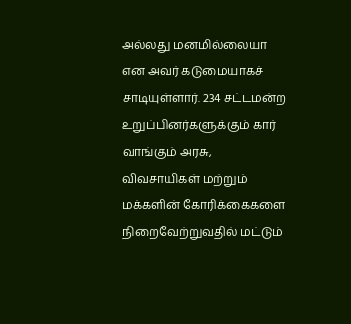அல்லது மனமில்லையா என அவர் கடுமையாகச் சாடியுள்ளார். 234 சட்டமன்ற உறுப்பினர்களுக்கும் கார் வாங்கும் அரசு, விவசாயிகள் மற்றும் மக்களின் கோரிக்கைகளை நிறைவேற்றுவதில் மட்டும்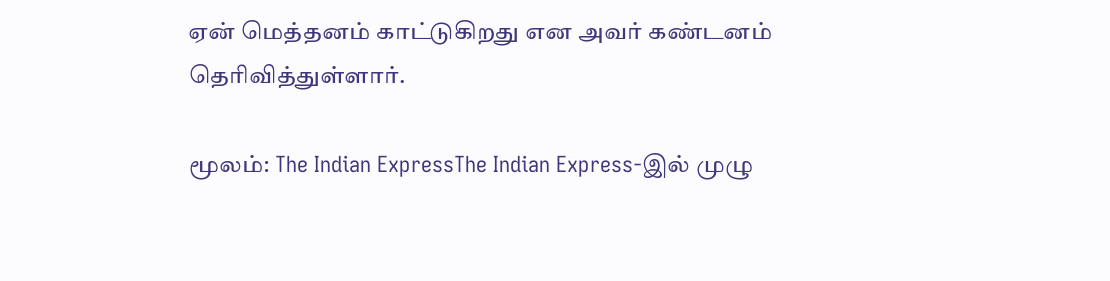ஏன் மெத்தனம் காட்டுகிறது என அவர் கண்டனம் தெரிவித்துள்ளார்.

மூலம்: The Indian ExpressThe Indian Express-இல் முழு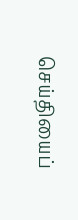செய்தியைப்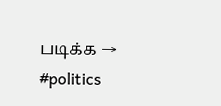படிக்க →
#politics